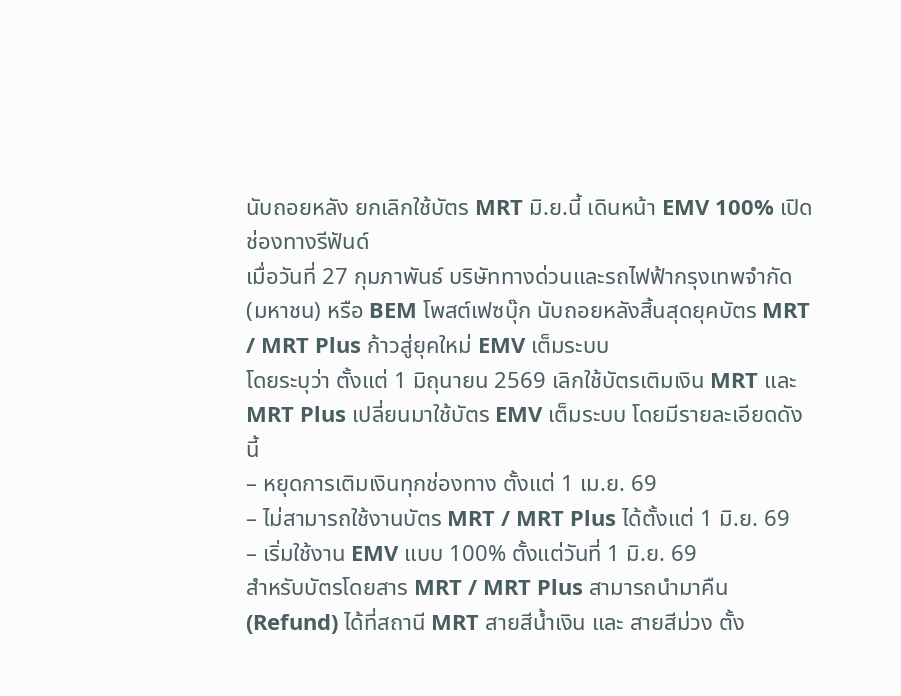นับถอยหลัง ยกเลิกใช้บัตร MRT มิ.ย.นี้ เดินหน้า EMV 100% เปิดช่องทางรีฟันด์
เมื่อวันที่ 27 กุมภาพันธ์ บริษัททางด่วนและรถไฟฟ้ากรุงเทพจำกัด (มหาชน) หรือ BEM โพสต์เฟซบุ๊ก นับถอยหลังสิ้นสุดยุคบัตร MRT / MRT Plus ก้าวสู่ยุคใหม่ EMV เต็มระบบ
โดยระบุว่า ตั้งแต่ 1 มิถุนายน 2569 เลิกใช้บัตรเติมเงิน MRT และ MRT Plus เปลี่ยนมาใช้บัตร EMV เต็มระบบ โดยมีรายละเอียดดังนี้
– หยุดการเติมเงินทุกช่องทาง ตั้งแต่ 1 เม.ย. 69
– ไม่สามารถใช้งานบัตร MRT / MRT Plus ได้ตั้งแต่ 1 มิ.ย. 69
– เริ่มใช้งาน EMV แบบ 100% ตั้งแต่วันที่ 1 มิ.ย. 69
สำหรับบัตรโดยสาร MRT / MRT Plus สามารถนำมาคืน (Refund) ได้ที่สถานี MRT สายสีน้ำเงิน และ สายสีม่วง ตั้ง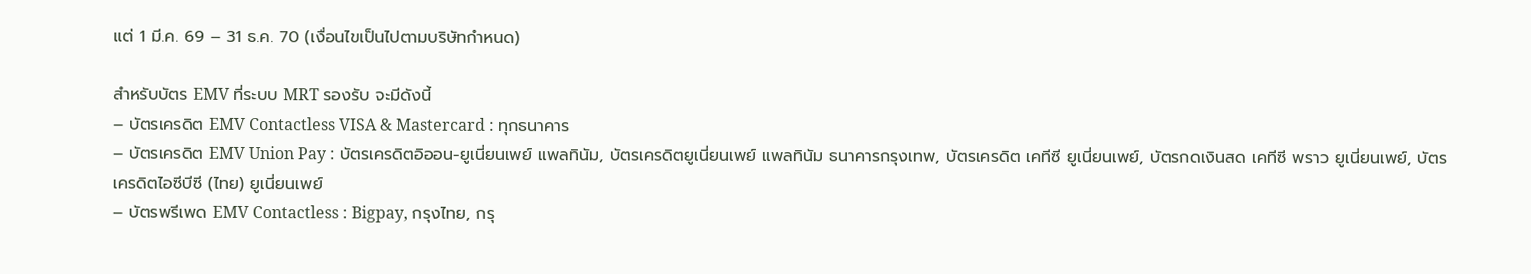แต่ 1 มี.ค. 69 – 31 ธ.ค. 70 (เงื่อนไขเป็นไปตามบริษัทกำหนด)

สำหรับบัตร EMV ที่ระบบ MRT รองรับ จะมีดังนี้
– บัตรเครดิต EMV Contactless VISA & Mastercard : ทุกธนาคาร
– บัตรเครดิต EMV Union Pay : บัตรเครดิตอิออน-ยูเนี่ยนเพย์ แพลทินัม, บัตรเครดิตยูเนี่ยนเพย์ แพลทินัม ธนาคารกรุงเทพ, บัตรเครดิต เคทีซี ยูเนี่ยนเพย์, บัตรกดเงินสด เคทีซี พราว ยูเนี่ยนเพย์, บัตรเครดิตไอซีบีซี (ไทย) ยูเนี่ยนเพย์
– บัตรพรีเพด EMV Contactless : Bigpay, กรุงไทย, กรุ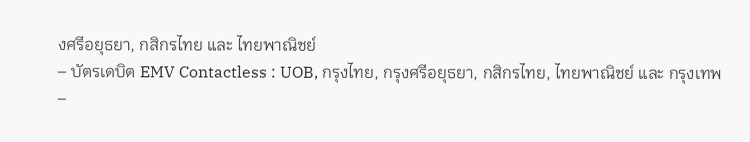งศรีอยุธยา, กสิกรไทย และ ไทยพาณิชย์
– บัตรเดบิต EMV Contactless : UOB, กรุงไทย, กรุงศรีอยุธยา, กสิกรไทย, ไทยพาณิชย์ และ กรุงเทพ
–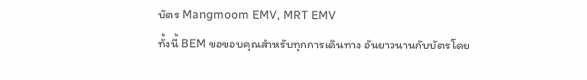บัตร Mangmoom EMV, MRT EMV
ทั้งนี้ BEM ขอขอบคุณสำหรับทุกการเดินทาง อันยาวนานกับบัตรโดย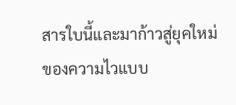สารใบนี้และมาก้าวสู่ยุคใหม่ของความไวแบบ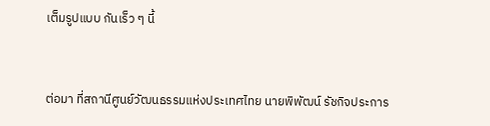เต็มรูปแบบ กันเร็ว ๆ นี้


ต่อมา ที่สถานีศูนย์วัฒนธรรมแห่งประเทศไทย นายพิพัฒน์ รัชกิจประการ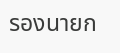รองนายก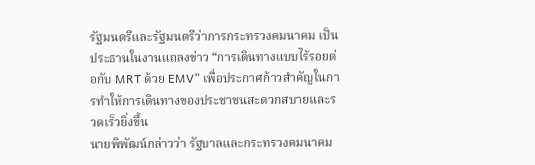รัฐมนตรีและรัฐมนตรีว่าการกระทรวงคมนาคม เป็นประธานในงานแถลงข่าว “การเดินทางแบบไร้รอยต่อกับ MRT ด้วย EMV” เพื่อประกาศก้าวสำคัญในการทำให้การเดินทางของประชาชนสะดวกสบายและรวดเร็วยิ่งขึ้น
นายพิพัฒน์กล่าวว่า รัฐบาลและกระทรวงคมนาคม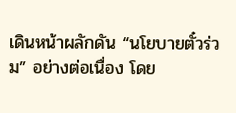เดินหน้าผลักดัน “นโยบายตั๋วร่วม” อย่างต่อเนื่อง โดย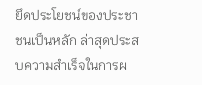ยึดประโยชน์ของประชาชนเป็นหลัก ล่าสุดประสบความสำเร็จในการผ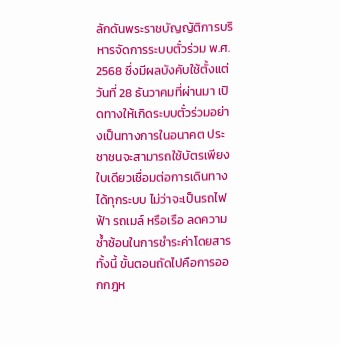ลักดันพระราชบัญญัติการบริหารจัดการระบบตั๋วร่วม พ.ศ. 2568 ซึ่งมีผลบังคับใช้ตั้งแต่วันที่ 28 ธันวาคมที่ผ่านมา เปิดทางให้เกิดระบบตั๋วร่วมอย่างเป็นทางการในอนาคต ประชาชนจะสามารถใช้บัตรเพียงใบเดียวเชื่อมต่อการเดินทางได้ทุกระบบ ไม่ว่าจะเป็นรถไฟฟ้า รถเมล์ หรือเรือ ลดความซ้ำซ้อนในการชำระค่าโดยสาร ทั้งนี้ ขั้นตอนถัดไปคือการออกกฎห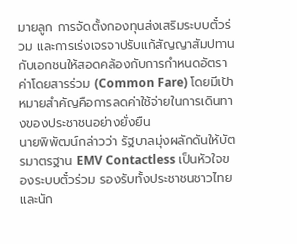มายลูก การจัดตั้งกองทุนส่งเสริมระบบตั๋วร่วม และการเร่งเจรจาปรับแก้สัญญาสัมปทานกับเอกชนให้สอดคล้องกับการกำหนดอัตราค่าโดยสารร่วม (Common Fare) โดยมีเป้าหมายสำคัญคือการลดค่าใช้จ่ายในการเดินทางของประชาชนอย่างยั่งยืน
นายพิพัฒน์กล่าวว่า รัฐบาลมุ่งผลักดันให้บัตรมาตรฐาน EMV Contactless เป็นหัวใจของระบบตั๋วร่วม รองรับทั้งประชาชนชาวไทยและนัก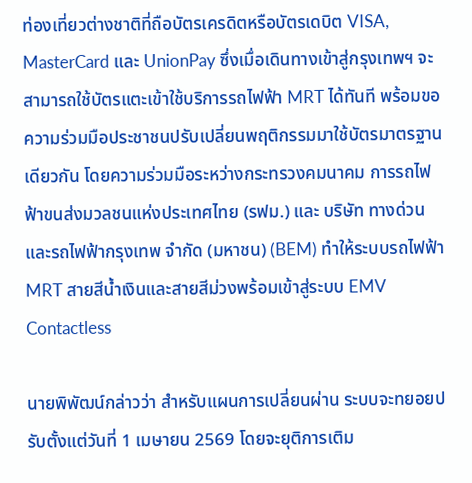ท่องเที่ยวต่างชาติที่ถือบัตรเครดิตหรือบัตรเดบิต VISA, MasterCard และ UnionPay ซึ่งเมื่อเดินทางเข้าสู่กรุงเทพฯ จะสามารถใช้บัตรแตะเข้าใช้บริการรถไฟฟ้า MRT ได้ทันที พร้อมขอความร่วมมือประชาชนปรับเปลี่ยนพฤติกรรมมาใช้บัตรมาตรฐานเดียวกัน โดยความร่วมมือระหว่างกระทรวงคมนาคม การรถไฟฟ้าขนส่งมวลชนแห่งประเทศไทย (รฟม.) และ บริษัท ทางด่วนและรถไฟฟ้ากรุงเทพ จำกัด (มหาชน) (BEM) ทำให้ระบบรถไฟฟ้า MRT สายสีน้ำเงินและสายสีม่วงพร้อมเข้าสู่ระบบ EMV Contactless

นายพิพัฒน์กล่าวว่า สำหรับแผนการเปลี่ยนผ่าน ระบบจะทยอยปรับตั้งแต่วันที่ 1 เมษายน 2569 โดยจะยุติการเติม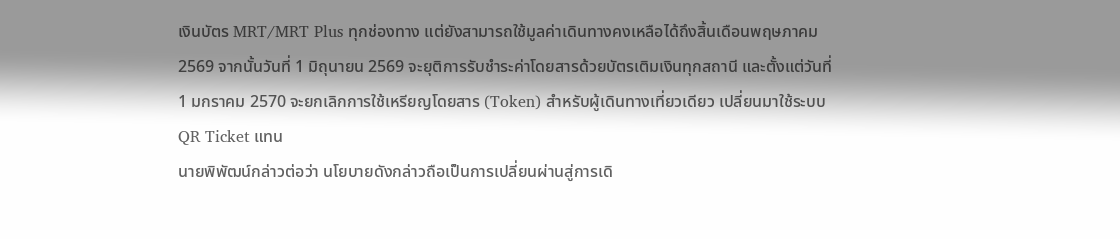เงินบัตร MRT/MRT Plus ทุกช่องทาง แต่ยังสามารถใช้มูลค่าเดินทางคงเหลือได้ถึงสิ้นเดือนพฤษภาคม 2569 จากนั้นวันที่ 1 มิถุนายน 2569 จะยุติการรับชำระค่าโดยสารด้วยบัตรเติมเงินทุกสถานี และตั้งแต่วันที่ 1 มกราคม 2570 จะยกเลิกการใช้เหรียญโดยสาร (Token) สำหรับผู้เดินทางเที่ยวเดียว เปลี่ยนมาใช้ระบบ QR Ticket แทน
นายพิพัฒน์กล่าวต่อว่า นโยบายดังกล่าวถือเป็นการเปลี่ยนผ่านสู่การเดิ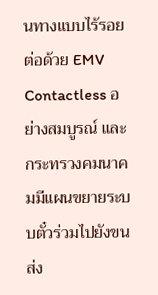นทางแบบไร้รอยต่อด้วย EMV Contactless อย่างสมบูรณ์ และกระทรวงคมนาคมมีแผนขยายระบบตั๋วร่วมไปยังขนส่ง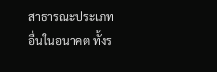สาธารณะประเภทอื่นในอนาคต ทั้งร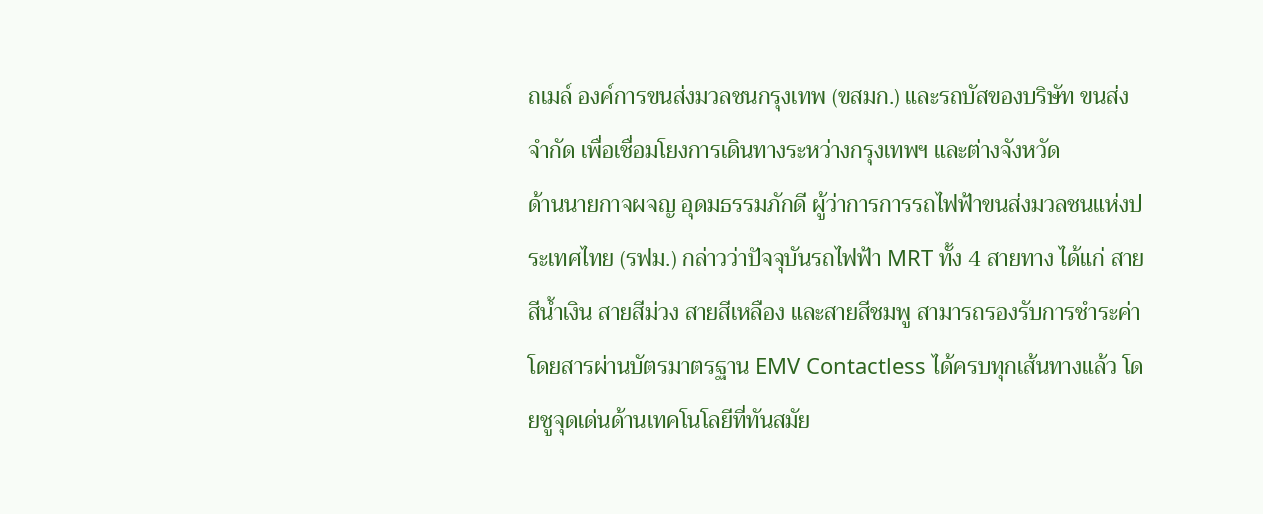ถเมล์ องค์การขนส่งมวลชนกรุงเทพ (ขสมก.) และรถบัสของบริษัท ขนส่ง จำกัด เพื่อเชื่อมโยงการเดินทางระหว่างกรุงเทพฯ และต่างจังหวัด
ด้านนายกาจผจญ อุดมธรรมภักดี ผู้ว่าการการรถไฟฟ้าขนส่งมวลชนแห่งประเทศไทย (รฟม.) กล่าวว่าปัจจุบันรถไฟฟ้า MRT ทั้ง 4 สายทาง ได้แก่ สายสีน้ำเงิน สายสีม่วง สายสีเหลือง และสายสีชมพู สามารถรองรับการชำระค่าโดยสารผ่านบัตรมาตรฐาน EMV Contactless ได้ครบทุกเส้นทางแล้ว โดยชูจุดเด่นด้านเทคโนโลยีที่ทันสมัย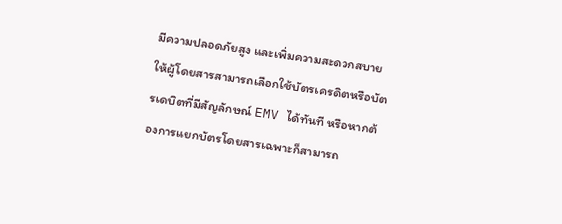มีความปลอดภัยสูง และเพิ่มความสะดวกสบายให้ผู้โดยสารสามารถเลือกใช้บัตรเครดิตหรือบัตรเดบิตที่มีสัญลักษณ์ EMV ได้ทันที หรือหากต้องการแยกบัตรโดยสารเฉพาะก็สามารถ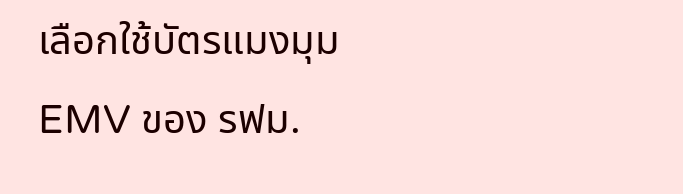เลือกใช้บัตรแมงมุม EMV ของ รฟม.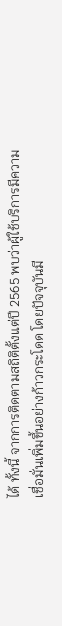ได้ ทั้งนี้ จากการติดตามสถิติตั้งแต่ปี 2565 พบว่าผู้ใช้บริการมีความเชื่อมั่นเพิ่มขึ้นอย่างก้าวกระโดด โดยปัจจุบันมี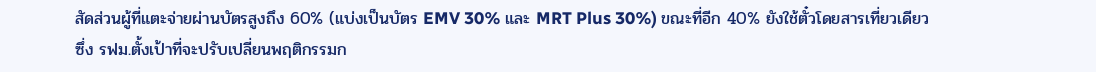สัดส่วนผู้ที่แตะจ่ายผ่านบัตรสูงถึง 60% (แบ่งเป็นบัตร EMV 30% และ MRT Plus 30%) ขณะที่อีก 40% ยังใช้ตั๋วโดยสารเที่ยวเดียว ซึ่ง รฟม.ตั้งเป้าที่จะปรับเปลี่ยนพฤติกรรมก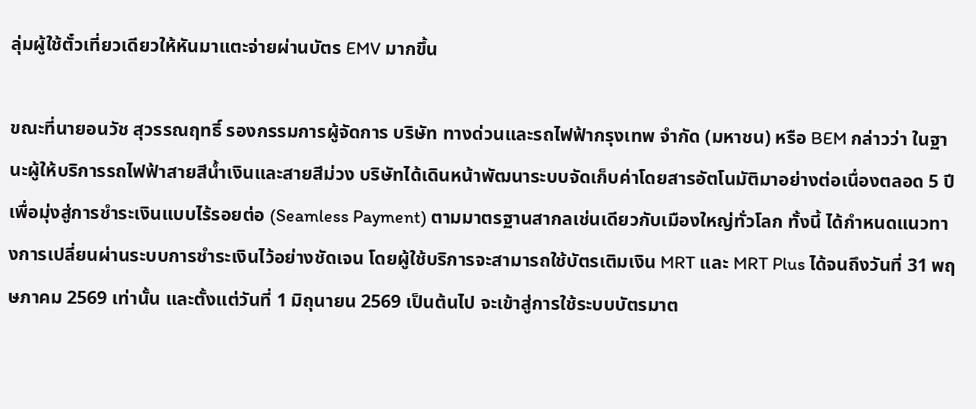ลุ่มผู้ใช้ตั๋วเที่ยวเดียวให้หันมาแตะจ่ายผ่านบัตร EMV มากขึ้น

ขณะที่นายอนวัช สุวรรณฤทธิ์ รองกรรมการผู้จัดการ บริษัท ทางด่วนและรถไฟฟ้ากรุงเทพ จำกัด (มหาชน) หรือ BEM กล่าวว่า ในฐานะผู้ให้บริการรถไฟฟ้าสายสีน้ำเงินและสายสีม่วง บริษัทได้เดินหน้าพัฒนาระบบจัดเก็บค่าโดยสารอัตโนมัติมาอย่างต่อเนื่องตลอด 5 ปี เพื่อมุ่งสู่การชำระเงินแบบไร้รอยต่อ (Seamless Payment) ตามมาตรฐานสากลเช่นเดียวกับเมืองใหญ่ทั่วโลก ทั้งนี้ ได้กำหนดแนวทางการเปลี่ยนผ่านระบบการชำระเงินไว้อย่างชัดเจน โดยผู้ใช้บริการจะสามารถใช้บัตรเติมเงิน MRT และ MRT Plus ได้จนถึงวันที่ 31 พฤษภาคม 2569 เท่านั้น และตั้งแต่วันที่ 1 มิถุนายน 2569 เป็นต้นไป จะเข้าสู่การใช้ระบบบัตรมาต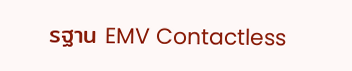รฐาน EMV Contactless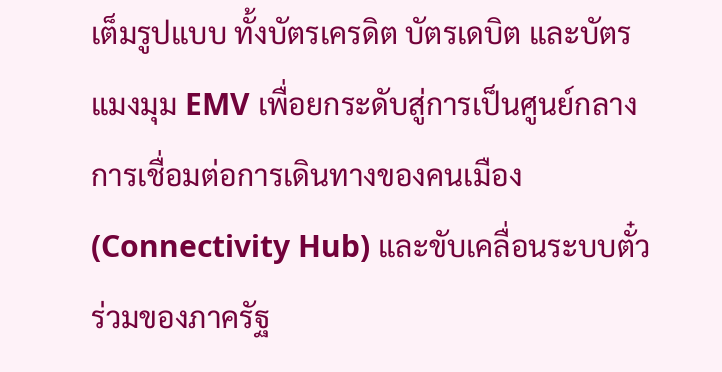เต็มรูปแบบ ทั้งบัตรเครดิต บัตรเดบิต และบัตรแมงมุม EMV เพื่อยกระดับสู่การเป็นศูนย์กลางการเชื่อมต่อการเดินทางของคนเมือง (Connectivity Hub) และขับเคลื่อนระบบตั๋วร่วมของภาครัฐ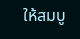ให้สมบู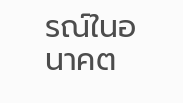รณ์ในอนาคต